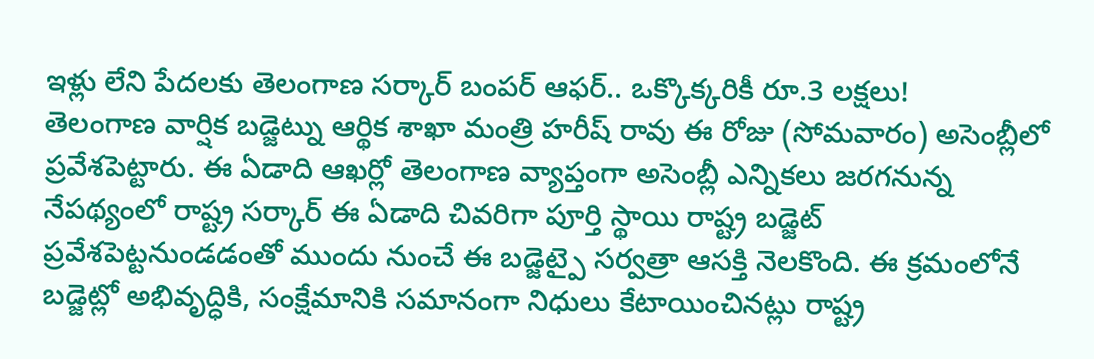ఇళ్లు లేని పేదలకు తెలంగాణ సర్కార్ బంపర్ ఆఫర్.. ఒక్కొక్కరికీ రూ.3 లక్షలు!
తెలంగాణ వార్షిక బడ్జెట్ను ఆర్థిక శాఖా మంత్రి హరీష్ రావు ఈ రోజు (సోమవారం) అసెంబ్లీలో ప్రవేశపెట్టారు. ఈ ఏడాది ఆఖర్లో తెలంగాణ వ్యాప్తంగా అసెంబ్లీ ఎన్నికలు జరగనున్న నేపథ్యంలో రాష్ట్ర సర్కార్ ఈ ఏడాది చివరిగా పూర్తి స్థాయి రాష్ట్ర బడ్జెట్ ప్రవేశపెట్టనుండడంతో ముందు నుంచే ఈ బడ్జెట్పై సర్వత్రా ఆసక్తి నెలకొంది. ఈ క్రమంలోనే బడ్జెట్లో అభివృద్ధికి, సంక్షేమానికి సమానంగా నిధులు కేటాయించినట్లు రాష్ట్ర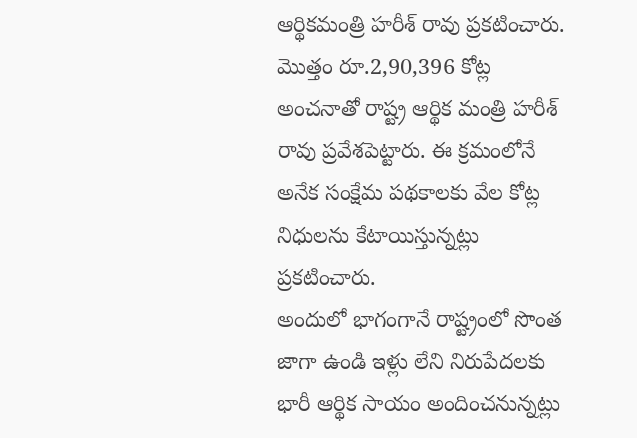ఆర్థికమంత్రి హరీశ్ రావు ప్రకటించారు. మొత్తం రూ.2,90,396 కోట్ల అంచనాతో రాష్ట్ర ఆర్థిక మంత్రి హరీశ్ రావు ప్రవేశపెట్టారు. ఈ క్రమంలోనే అనేక సంక్షేమ పథకాలకు వేల కోట్ల నిధులను కేటాయిస్తున్నట్లు ప్రకటించారు.
అందులో భాగంగానే రాష్ట్రంలో సొంత జాగా ఉండి ఇళ్లు లేని నిరుపేదలకు భారీ ఆర్థిక సాయం అందించనున్నట్లు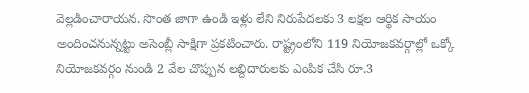వెల్లడించారాయన. సొంత జాగా ఉండి ఇళ్లు లేని నిరుపేదలకు 3 లక్షల ఆర్థిక సాయం అందించనున్నట్టు అసెంబ్లీ సాక్షిగా ప్రకటించారు. రాష్ట్రంలోని 119 నియోజకవర్గాల్లో ఒక్కో నియోజకవర్గం నుండి 2 వేల చొప్పున లబ్దిదారులకు ఎంపిక చేసి రూ.3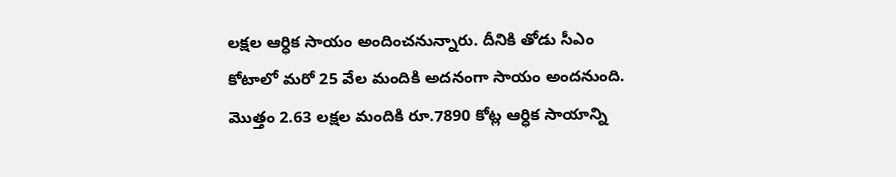లక్షల ఆర్ధిక సాయం అందించనున్నారు. దీనికి తోడు సీఎం కోటాలో మరో 25 వేల మందికి అదనంగా సాయం అందనుంది. మొత్తం 2.63 లక్షల మందికి రూ.7890 కోట్ల ఆర్ధిక సాయాన్ని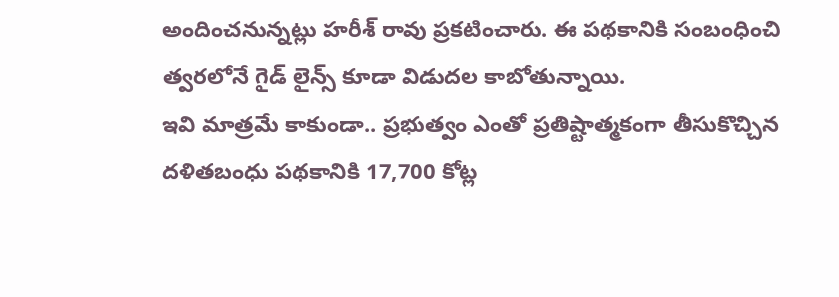అందించనున్నట్లు హరీశ్ రావు ప్రకటించారు. ఈ పథకానికి సంబంధించి త్వరలోనే గైడ్ లైన్స్ కూడా విడుదల కాబోతున్నాయి.
ఇవి మాత్రమే కాకుండా.. ప్రభుత్వం ఎంతో ప్రతిష్టాత్మకంగా తీసుకొచ్చిన దళితబంధు పథకానికి 17,700 కోట్ల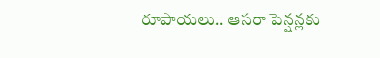రూపాయలు.. ఆసరా పెన్షన్లకు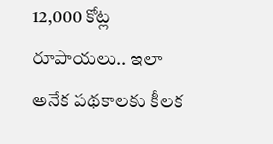12,000 కోట్ల రూపాయలు.. ఇలా అనేక పథకాలకు కీలక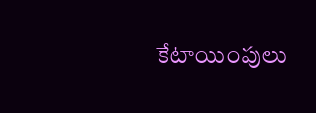కేటాయింపులు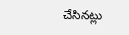చేసినట్లు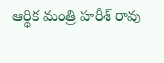ఆర్థిక మంత్రి హరీశ్ రావు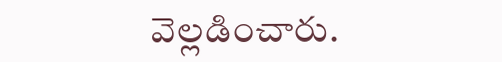వెల్లడించారు.